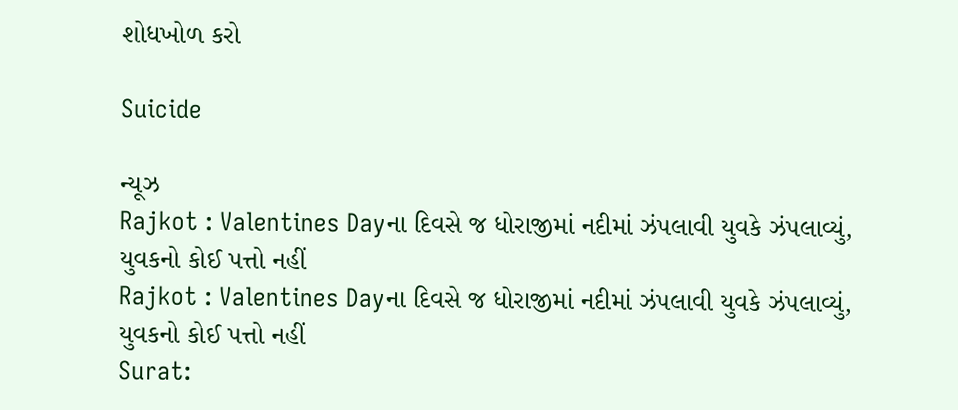શોધખોળ કરો

Suicide

ન્યૂઝ
Rajkot : Valentines Dayના દિવસે જ ધોરાજીમાં નદીમાં ઝંપલાવી યુવકે ઝંપલાવ્યું, યુવકનો કોઈ પત્તો નહીં
Rajkot : Valentines Dayના દિવસે જ ધોરાજીમાં નદીમાં ઝંપલાવી યુવકે ઝંપલાવ્યું, યુવકનો કોઈ પત્તો નહીં
Surat: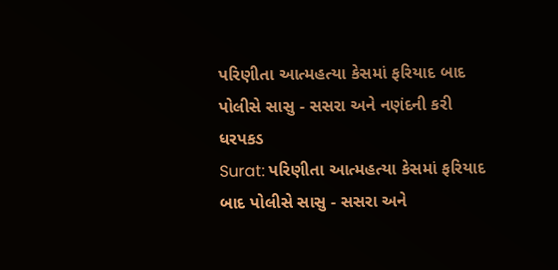પરિણીતા આત્મહત્યા કેસમાં ફરિયાદ બાદ પોલીસે સાસુ - સસરા અને નણંદની કરી ધરપકડ
Surat: પરિણીતા આત્મહત્યા કેસમાં ફરિયાદ બાદ પોલીસે સાસુ - સસરા અને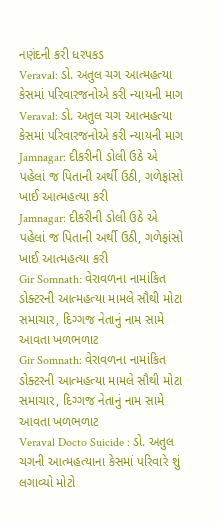નણંદની કરી ધરપકડ
Veraval: ડો. અતુલ ચગ આત્મહત્યા કેસમાં પરિવારજનોએ કરી ન્યાયની માગ
Veraval: ડો. અતુલ ચગ આત્મહત્યા કેસમાં પરિવારજનોએ કરી ન્યાયની માગ
Jamnagar: દીકરીની ડોલી ઉઠે એ પહેલાં જ પિતાની અર્થી ઉઠી, ગળેફાંસો ખાઈ આત્મહત્યા કરી
Jamnagar: દીકરીની ડોલી ઉઠે એ પહેલાં જ પિતાની અર્થી ઉઠી, ગળેફાંસો ખાઈ આત્મહત્યા કરી
Gir Somnath: વેરાવળના નામાંકિત ડોક્ટરની આત્મહત્યા મામલે સૌથી મોટા સમાચાર, દિગ્ગજ નેતાનું નામ સામે આવતા ખળભળાટ
Gir Somnath: વેરાવળના નામાંકિત ડોક્ટરની આત્મહત્યા મામલે સૌથી મોટા સમાચાર, દિગ્ગજ નેતાનું નામ સામે આવતા ખળભળાટ
Veraval Docto Suicide : ડો. અતુલ ચગની આત્મહત્યાના કેસમાં પરિવારે શું લગાવ્યો મોટો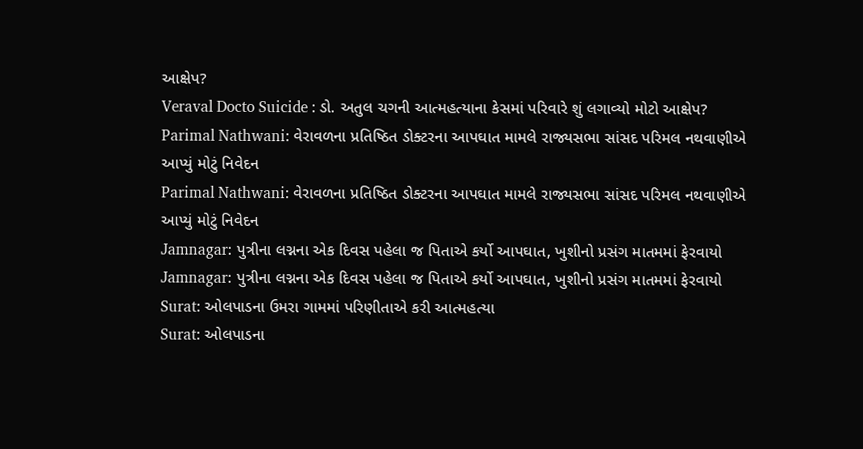આક્ષેપ?
Veraval Docto Suicide : ડો. અતુલ ચગની આત્મહત્યાના કેસમાં પરિવારે શું લગાવ્યો મોટો આક્ષેપ?
Parimal Nathwani: વેરાવળના પ્રતિષ્ઠિત ડોક્ટરના આપઘાત મામલે રાજ્યસભા સાંસદ પરિમલ નથવાણીએ આપ્યું મોટું નિવેદન
Parimal Nathwani: વેરાવળના પ્રતિષ્ઠિત ડોક્ટરના આપઘાત મામલે રાજ્યસભા સાંસદ પરિમલ નથવાણીએ આપ્યું મોટું નિવેદન
Jamnagar: પુત્રીના લગ્નના એક દિવસ પહેલા જ પિતાએ કર્યો આપઘાત, ખુશીનો પ્રસંગ માતમમાં ફેરવાયો
Jamnagar: પુત્રીના લગ્નના એક દિવસ પહેલા જ પિતાએ કર્યો આપઘાત, ખુશીનો પ્રસંગ માતમમાં ફેરવાયો
Surat: ઓલપાડના ઉમરા ગામમાં પરિણીતાએ કરી આત્મહત્યા
Surat: ઓલપાડના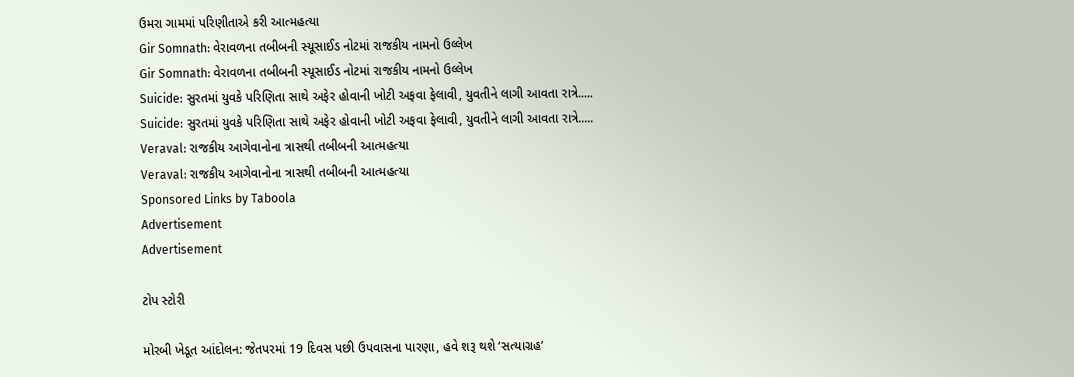ઉમરા ગામમાં પરિણીતાએ કરી આત્મહત્યા
Gir Somnath: વેરાવળના તબીબની સ્યૂસાઈડ નોટમાં રાજકીય નામનો ઉલ્લેખ
Gir Somnath: વેરાવળના તબીબની સ્યૂસાઈડ નોટમાં રાજકીય નામનો ઉલ્લેખ
Suicide: સુરતમાં યુવકે પરિણિતા સાથે અફેર હોવાની ખોટી અફવા ફેલાવી, યુવતીને લાગી આવતા રાત્રે.....
Suicide: સુરતમાં યુવકે પરિણિતા સાથે અફેર હોવાની ખોટી અફવા ફેલાવી, યુવતીને લાગી આવતા રાત્રે.....
Veraval: રાજકીય આગેવાનોના ત્રાસથી તબીબની આત્મહત્યા
Veraval: રાજકીય આગેવાનોના ત્રાસથી તબીબની આત્મહત્યા
Sponsored Links by Taboola
Advertisement
Advertisement

ટોપ સ્ટોરી

મોરબી ખેડૂત આંદોલન: જેતપરમાં 19 દિવસ પછી ઉપવાસના પારણા, હવે શરૂ થશે ‘સત્યાગ્રહ’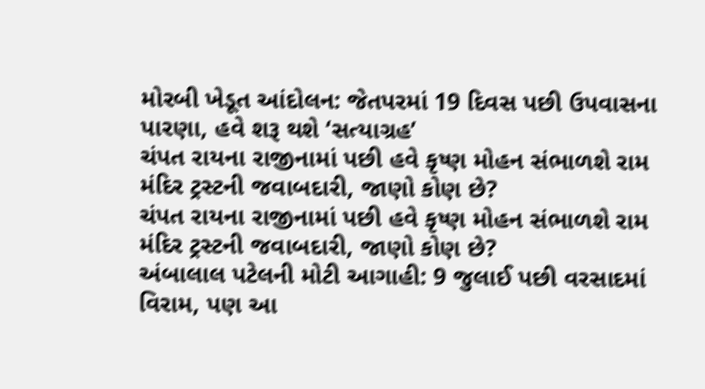મોરબી ખેડૂત આંદોલન: જેતપરમાં 19 દિવસ પછી ઉપવાસના પારણા, હવે શરૂ થશે ‘સત્યાગ્રહ’
ચંપત રાયના રાજીનામાં પછી હવે કૃષ્ણ મોહન સંભાળશે રામ મંદિર ટ્રસ્ટની જવાબદારી, જાણો કોણ છે?
ચંપત રાયના રાજીનામાં પછી હવે કૃષ્ણ મોહન સંભાળશે રામ મંદિર ટ્રસ્ટની જવાબદારી, જાણો કોણ છે?
અંબાલાલ પટેલની મોટી આગાહી: 9 જુલાઈ પછી વરસાદમાં વિરામ, પણ આ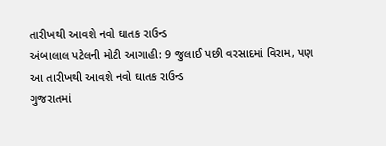તારીખથી આવશે નવો ઘાતક રાઉન્ડ
અંબાલાલ પટેલની મોટી આગાહી: 9 જુલાઈ પછી વરસાદમાં વિરામ, પણ આ તારીખથી આવશે નવો ઘાતક રાઉન્ડ
ગુજરાતમાં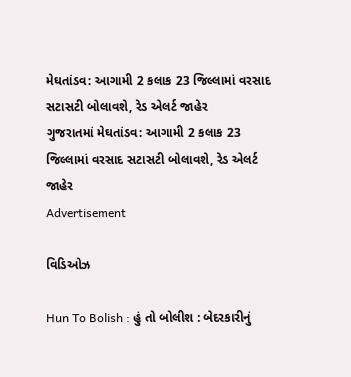મેઘતાંડવ: આગામી 2 કલાક 23 જિલ્લામાં વરસાદ સટાસટી બોલાવશે, રેડ એલર્ટ જાહેર
ગુજરાતમાં મેઘતાંડવ: આગામી 2 કલાક 23 જિલ્લામાં વરસાદ સટાસટી બોલાવશે, રેડ એલર્ટ જાહેર
Advertisement

વિડિઓઝ

Hun To Bolish : હું તો બોલીશ : બેદરકારીનું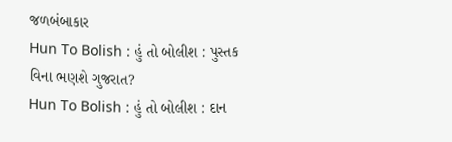જળબંબાકાર
Hun To Bolish : હું તો બોલીશ : પુસ્તક વિના ભણશે ગુજરાત?
Hun To Bolish : હું તો બોલીશ : દાન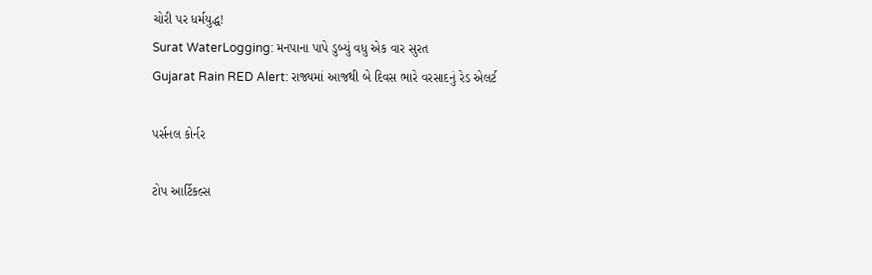ચોરી પર ધર્મયુદ્ધ!
Surat WaterLogging: મનપાના પાપે ડુબ્યું વધુ એક વાર સુરત
Gujarat Rain RED Alert: રાજ્યમાં આજથી બે દિવસ ભારે વરસાદનું રેડ એલર્ટ

પર્સનલ કોર્નર

ટોપ આર્ટિકલ્સ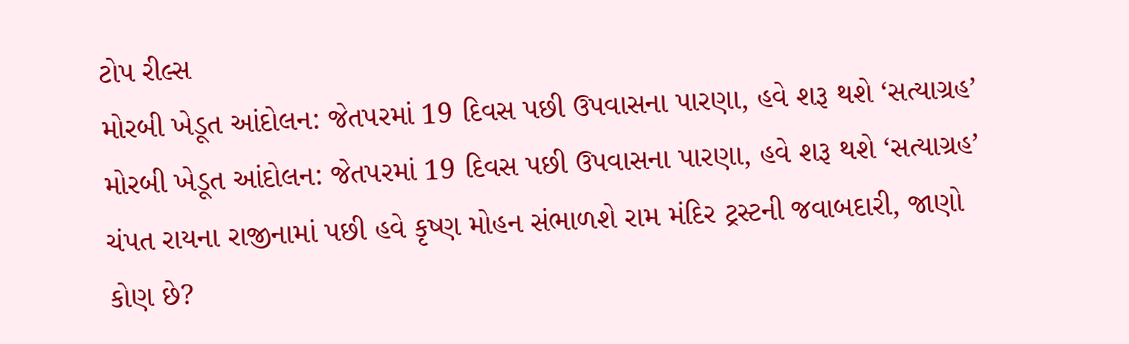ટોપ રીલ્સ
મોરબી ખેડૂત આંદોલન: જેતપરમાં 19 દિવસ પછી ઉપવાસના પારણા, હવે શરૂ થશે ‘સત્યાગ્રહ’
મોરબી ખેડૂત આંદોલન: જેતપરમાં 19 દિવસ પછી ઉપવાસના પારણા, હવે શરૂ થશે ‘સત્યાગ્રહ’
ચંપત રાયના રાજીનામાં પછી હવે કૃષ્ણ મોહન સંભાળશે રામ મંદિર ટ્રસ્ટની જવાબદારી, જાણો કોણ છે?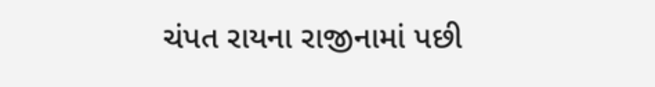ચંપત રાયના રાજીનામાં પછી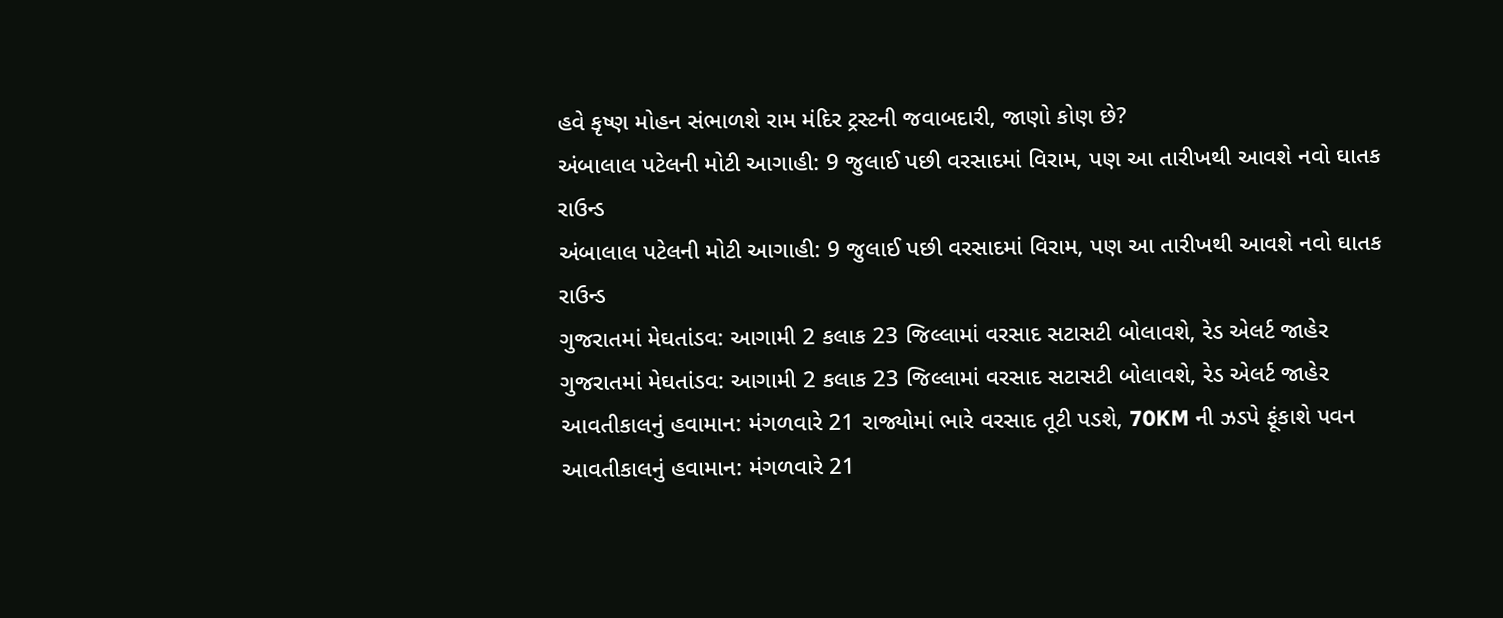હવે કૃષ્ણ મોહન સંભાળશે રામ મંદિર ટ્રસ્ટની જવાબદારી, જાણો કોણ છે?
અંબાલાલ પટેલની મોટી આગાહી: 9 જુલાઈ પછી વરસાદમાં વિરામ, પણ આ તારીખથી આવશે નવો ઘાતક રાઉન્ડ
અંબાલાલ પટેલની મોટી આગાહી: 9 જુલાઈ પછી વરસાદમાં વિરામ, પણ આ તારીખથી આવશે નવો ઘાતક રાઉન્ડ
ગુજરાતમાં મેઘતાંડવ: આગામી 2 કલાક 23 જિલ્લામાં વરસાદ સટાસટી બોલાવશે, રેડ એલર્ટ જાહેર
ગુજરાતમાં મેઘતાંડવ: આગામી 2 કલાક 23 જિલ્લામાં વરસાદ સટાસટી બોલાવશે, રેડ એલર્ટ જાહેર
આવતીકાલનું હવામાન: મંગળવારે 21 રાજ્યોમાં ભારે વરસાદ તૂટી પડશે, 70KM ની ઝડપે ફૂંકાશે પવન
આવતીકાલનું હવામાન: મંગળવારે 21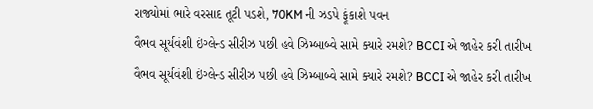રાજ્યોમાં ભારે વરસાદ તૂટી પડશે, 70KM ની ઝડપે ફૂંકાશે પવન
વૈભવ સૂર્યવંશી ઇંગ્લેન્ડ સીરીઝ પછી હવે ઝિમ્બાબ્વે સામે ક્યારે રમશે? BCCI એ જાહેર કરી તારીખ
વૈભવ સૂર્યવંશી ઇંગ્લેન્ડ સીરીઝ પછી હવે ઝિમ્બાબ્વે સામે ક્યારે રમશે? BCCI એ જાહેર કરી તારીખ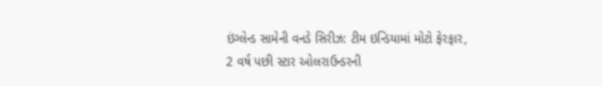ઇંગ્લેન્ડ સામેની વનડે સિરીઝ: ટીમ ઇન્ડિયામાં મોટો ફેરફાર, 2 વર્ષ પછી સ્ટાર ઓલરાઉન્ડરની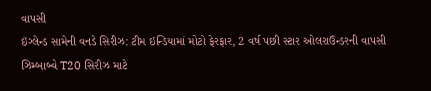વાપસી
ઇંગ્લેન્ડ સામેની વનડે સિરીઝ: ટીમ ઇન્ડિયામાં મોટો ફેરફાર, 2 વર્ષ પછી સ્ટાર ઓલરાઉન્ડરની વાપસી
ઝિમ્બાબ્વે T20 સિરીઝ માટે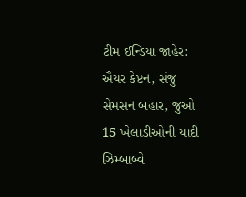ટીમ ઈન્ડિયા જાહેર: ઐયર કેપ્ટન, સંજુ સેમસન બહાર, જુઓ 15 ખેલાડીઓની યાદી
ઝિમ્બાબ્વે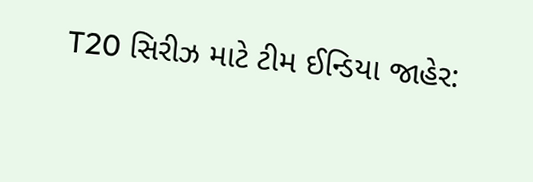T20 સિરીઝ માટે ટીમ ઈન્ડિયા જાહેર: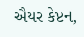ઐયર કેપ્ટન,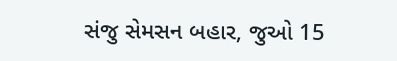સંજુ સેમસન બહાર, જુઓ 15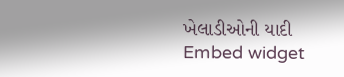ખેલાડીઓની યાદી
Embed widget